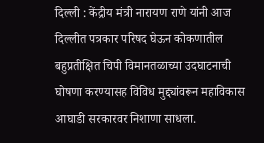दिल्ली : केंद्रीय मंत्री नारायण राणे यांनी आज दिल्लीत पत्रकार परिषद घेऊन कोकणातील बहुप्रतीक्षित चिपी विमानतळाच्या उदघाटनाची घोषणा करण्यासह विविध मुद्द्यांवरून महाविकास आघाडी सरकारवर निशाणा साधला.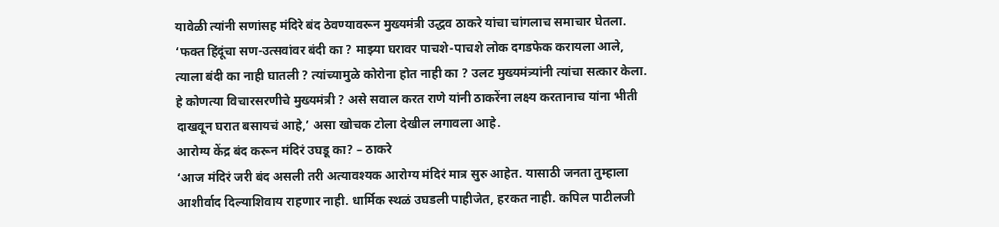यावेळी त्यांनी सणांसह मंदिरे बंद ठेवण्यावरून मुख्यमंत्री उद्धव ठाकरे यांचा चांगलाच समाचार घेतला.
‘फक्त हिंदूंचा सण-उत्सवांवर बंदी का ? माझ्या घरावर पाचशे-पाचशे लोक दगडफेक करायला आले, त्याला बंदी का नाही घातली ? त्यांच्यामुळे कोरोना होत नाही का ? उलट मुख्यमंत्र्यांनी त्यांचा सत्कार केला. हे कोणत्या विचारसरणीचे मुख्यमंत्री ? असे सवाल करत राणे यांनी ठाकरेंना लक्ष्य करतानाच यांना भीती दाखवून घरात बसायचं आहे,’ असा खोचक टोला देखील लगावला आहे.
आरोग्य केंद्र बंद करून मंदिरं उघडू का? – ठाकरे
‘आज मंदिरं जरी बंद असली तरी अत्यावश्यक आरोग्य मंदिरं मात्र सुरु आहेत. यासाठी जनता तुम्हाला आशीर्वाद दिल्याशिवाय राहणार नाही. धार्मिक स्थळं उघडली पाहीजेत, हरकत नाही. कपिल पाटीलजी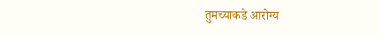तुमच्याकडे आरोग्य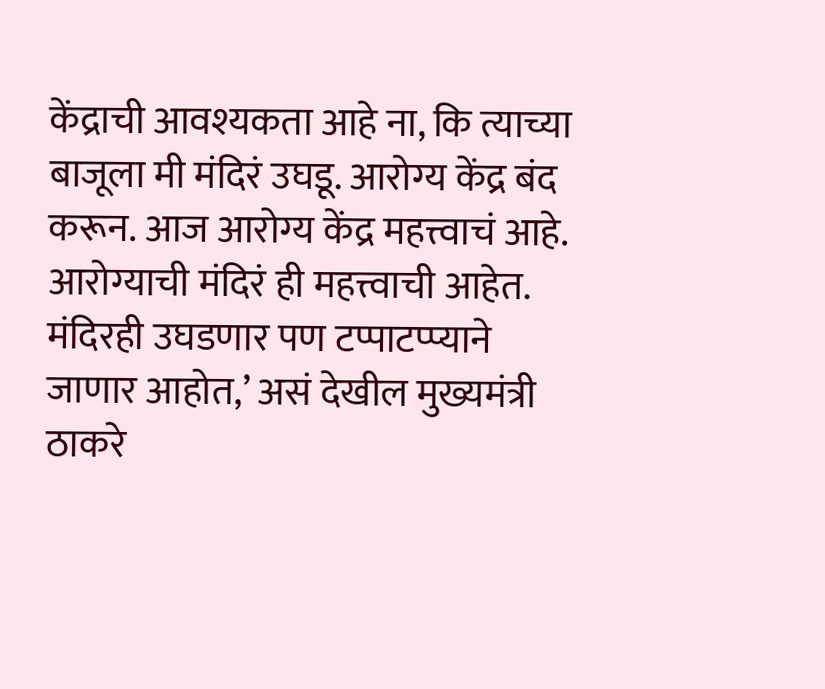केंद्राची आवश्यकता आहे ना, कि त्याच्या बाजूला मी मंदिरं उघडू. आरोग्य केंद्र बंद करून. आज आरोग्य केंद्र महत्त्वाचं आहे. आरोग्याची मंदिरं ही महत्त्वाची आहेत. मंदिरही उघडणार पण टप्पाटप्प्याने जाणार आहोत,’ असं देखील मुख्यमंत्री ठाकरे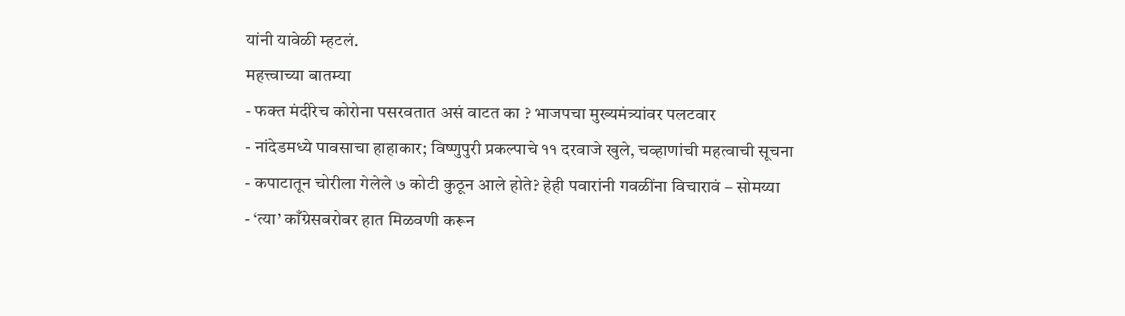यांनी यावेळी म्हटलं.
महत्त्वाच्या बातम्या
- फक्त मंदीरेच कोरोना पसरवतात असं वाटत का ? भाजपचा मुख्यमंत्र्यांवर पलटवार
- नांदेडमध्ये पावसाचा हाहाकार; विष्णुपुरी प्रकल्पाचे ११ दरवाजे खुले, चव्हाणांची महत्वाची सूचना
- कपाटातून चोरीला गेलेले ७ कोटी कुठून आले होते? हेही पवारांनी गवळींना विचारावं – सोमय्या
- ‘त्या’ काँग्रेसबरोबर हात मिळवणी करून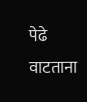पेढे वाटताना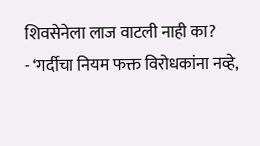शिवसेनेला लाज वाटली नाही का?
- ‘गर्दीचा नियम फक्त विरोधकांना नव्हे,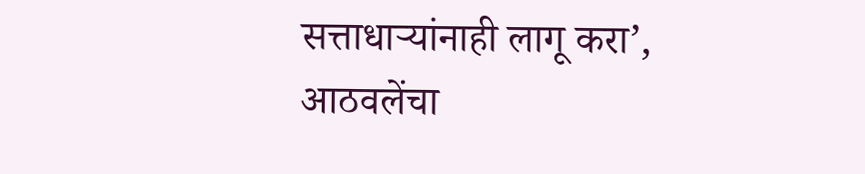सत्ताधाऱ्यांनाही लागू करा’, आठवलेंचा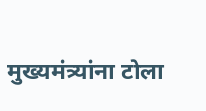मुख्यमंत्र्यांना टोला